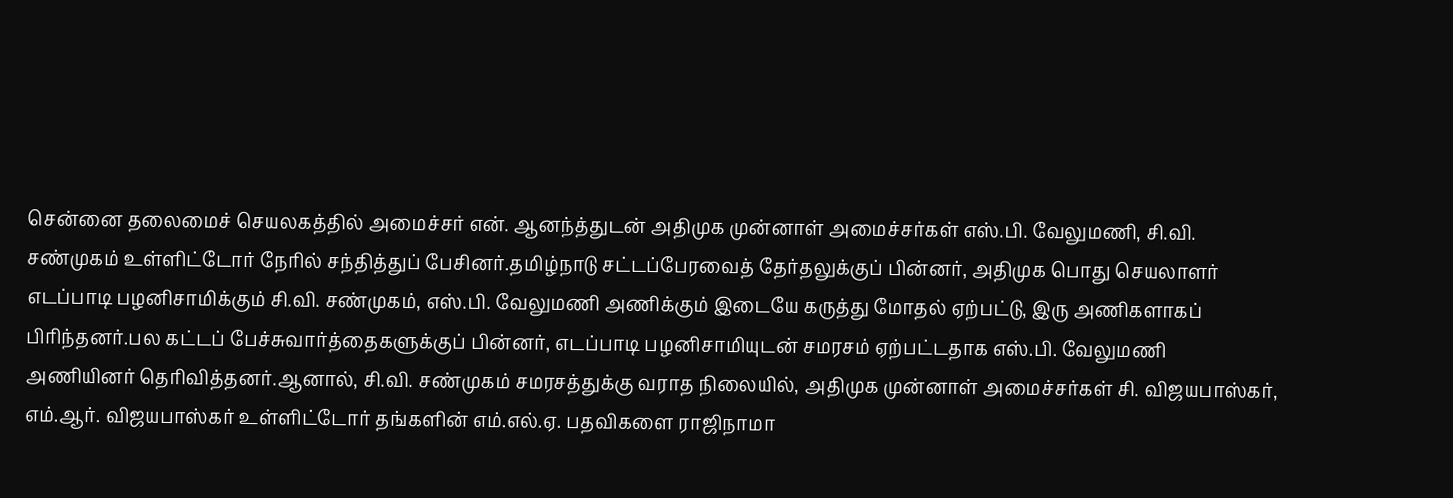சென்னை தலைமைச் செயலகத்தில் அமைச்சர் என். ஆனந்த்துடன் அதிமுக முன்னாள் அமைச்சர்கள் எஸ்.பி. வேலுமணி, சி.வி. சண்முகம் உள்ளிட்டோர் நேரில் சந்தித்துப் பேசினர்.தமிழ்நாடு சட்டப்பேரவைத் தேர்தலுக்குப் பின்னர், அதிமுக பொது செயலாளர் எடப்பாடி பழனிசாமிக்கும் சி.வி. சண்முகம், எஸ்.பி. வேலுமணி அணிக்கும் இடையே கருத்து மோதல் ஏற்பட்டு, இரு அணிகளாகப் பிரிந்தனர்.பல கட்டப் பேச்சுவார்த்தைகளுக்குப் பின்னர், எடப்பாடி பழனிசாமியுடன் சமரசம் ஏற்பட்டதாக எஸ்.பி. வேலுமணி அணியினர் தெரிவித்தனர்.ஆனால், சி.வி. சண்முகம் சமரசத்துக்கு வராத நிலையில், அதிமுக முன்னாள் அமைச்சர்கள் சி. விஜயபாஸ்கர், எம்.ஆர். விஜயபாஸ்கர் உள்ளிட்டோர் தங்களின் எம்.எல்.ஏ. பதவிகளை ராஜிநாமா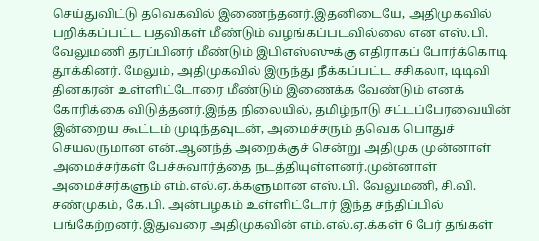செய்துவிட்டு தவெகவில் இணைந்தனர்.இதனிடையே, அதிமுகவில் பறிக்கப்பட்ட பதவிகள் மீண்டும் வழங்கப்படவில்லை என எஸ்.பி. வேலுமணி தரப்பினர் மீண்டும் இபிஎஸ்ஸுக்கு எதிராகப் போர்க்கொடி தூக்கினர். மேலும், அதிமுகவில் இருந்து நீக்கப்பட்ட சசிகலா, டிடிவி தினகரன் உள்ளிட்டோரை மீண்டும் இணைக்க வேண்டும் எனக் கோரிக்கை விடுத்தனர்.இந்த நிலையில், தமிழ்நாடு சட்டப்பேரவையின் இன்றைய கூட்டம் முடிந்தவுடன், அமைச்சரும் தவெக பொதுச் செயலருமான என்.ஆனந்த் அறைக்குச் சென்று அதிமுக முன்னாள் அமைச்சர்கள் பேச்சுவார்த்தை நடத்தியுள்ளனர்.முன்னாள் அமைச்சர்களும் எம்.எல்.ஏ.க்களுமான எஸ்.பி. வேலுமணி, சி.வி. சண்முகம், கே.பி. அன்பழகம் உள்ளிட்டோர் இந்த சந்திப்பில் பங்கேற்றனர்.இதுவரை அதிமுகவின் எம்.எல்.ஏ.க்கள் 6 பேர் தங்கள்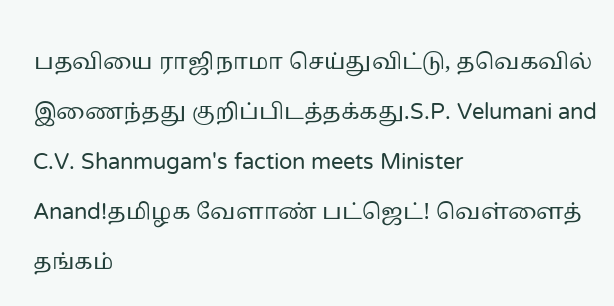பதவியை ராஜிநாமா செய்துவிட்டு, தவெகவில் இணைந்தது குறிப்பிடத்தக்கது.S.P. Velumani and C.V. Shanmugam's faction meets Minister Anand!தமிழக வேளாண் பட்ஜெட்! வெள்ளைத் தங்கம்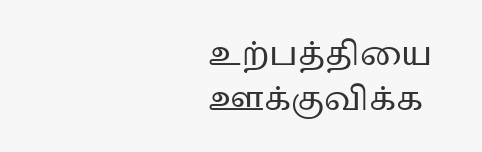உற்பத்தியை ஊக்குவிக்க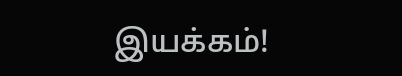இயக்கம்!